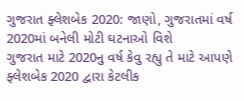ગુજરાત ફ્લેશબેક 2020: જાણો, ગુજરાતમાં વર્ષ 2020માં બનેલી મોટી ઘટનાઓ વિશે
ગુજરાત માટે 2020નુ વર્ષ કેવુ રહ્યુ તે માટે આપણે ફ્લેશબેક 2020 દ્વારા કેટલીક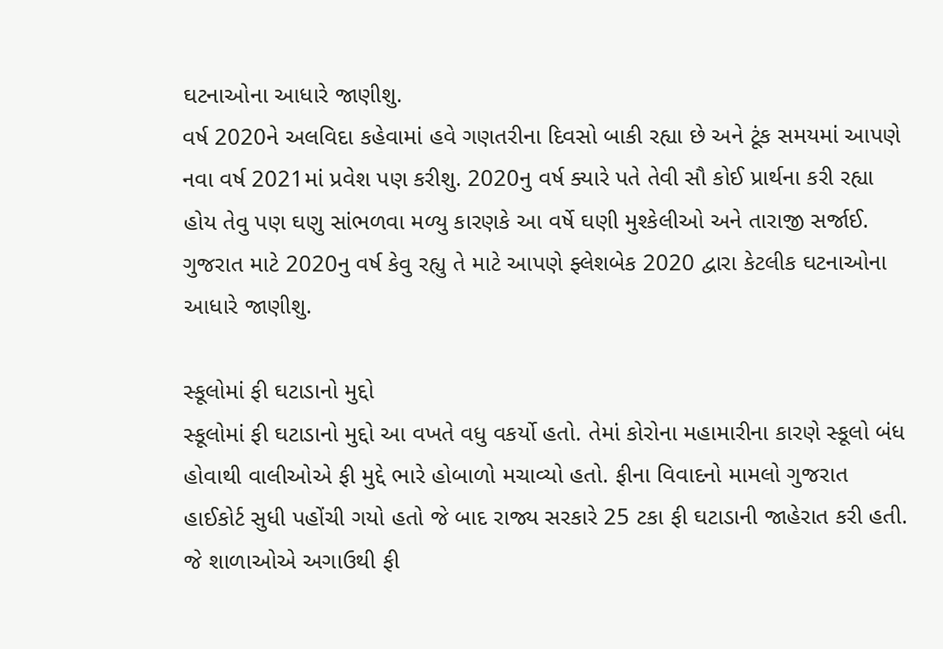ઘટનાઓના આધારે જાણીશુ.
વર્ષ 2020ને અલવિદા કહેવામાં હવે ગણતરીના દિવસો બાકી રહ્યા છે અને ટૂંક સમયમાં આપણે નવા વર્ષ 2021માં પ્રવેશ પણ કરીશુ. 2020નુ વર્ષ ક્યારે પતે તેવી સૌ કોઈ પ્રાર્થના કરી રહ્યા હોય તેવુ પણ ઘણુ સાંભળવા મળ્યુ કારણકે આ વર્ષે ઘણી મુશ્કેલીઓ અને તારાજી સર્જાઈ. ગુજરાત માટે 2020નુ વર્ષ કેવુ રહ્યુ તે માટે આપણે ફ્લેશબેક 2020 દ્વારા કેટલીક ઘટનાઓના આધારે જાણીશુ.

સ્કૂલોમાં ફી ઘટાડાનો મુદ્દો
સ્કૂલોમાં ફી ઘટાડાનો મુદ્દો આ વખતે વધુ વકર્યો હતો. તેમાં કોરોના મહામારીના કારણે સ્કૂલો બંધ હોવાથી વાલીઓએ ફી મુદ્દે ભારે હોબાળો મચાવ્યો હતો. ફીના વિવાદનો મામલો ગુજરાત હાઈકોર્ટ સુધી પહોંચી ગયો હતો જે બાદ રાજ્ય સરકારે 25 ટકા ફી ઘટાડાની જાહેરાત કરી હતી. જે શાળાઓએ અગાઉથી ફી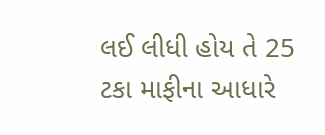લઈ લીધી હોય તે 25 ટકા માફીના આધારે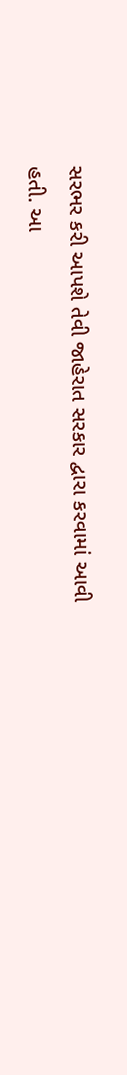સરભર કરી આપશે તેવી જાહેરાત સરકાર દ્વારા કરવામાં આવી હતી. આ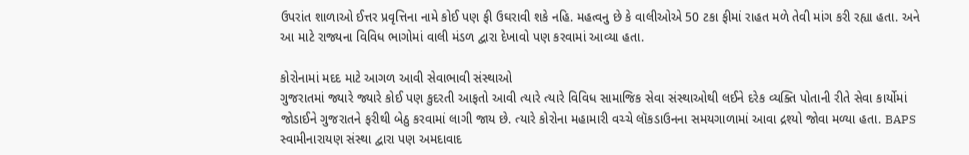ઉપરાંત શાળાઓ ઈત્તર પ્રવૃત્તિના નામે કોઈ પણ ફી ઉઘરાવી શકે નહિ. મહત્વનુ છે કે વાલીઓએ 50 ટકા ફીમાં રાહત મળે તેવી માંગ કરી રહ્યા હતા. અને આ માટે રાજ્યના વિવિધ ભાગોમાં વાલી મંડળ દ્વારા દેખાવો પણ કરવામાં આવ્યા હતા.

કોરોનામાં મદદ માટે આગળ આવી સેવાભાવી સંસ્થાઓ
ગુજરાતમાં જ્યારે જ્યારે કોઈ પણ કુદરતી આફતો આવી ત્યારે ત્યારે વિવિધ સામાજિક સેવા સંસ્થાઓથી લઈને દરેક વ્યક્તિ પોતાની રીતે સેવા કાર્યોમાં જોડાઈને ગુજરાતને ફરીથી બેઠુ કરવામાં લાગી જાય છે. ત્યારે કોરોના મહામારી વચ્ચે લૉકડાઉનના સમયગાળામાં આવા દ્રશ્યો જોવા મળ્યા હતા. BAPS સ્વામીનારાયણ સંસ્થા દ્વારા પણ અમદાવાદ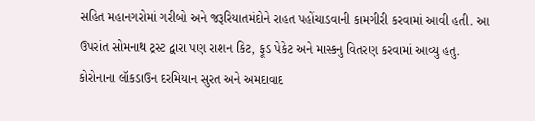સહિત મહાનગરોમાં ગરીબો અને જરૂરિયાતમંદોને રાહત પહોંચાડવાની કામગીરી કરવામાં આવી હતી. આ ઉપરાંત સોમનાથ ટ્રસ્ટ દ્વારા પણ રાશન કિટ, ફૂડ પેકેટ અને માસ્કનુ વિતરણ કરવામાં આવ્યુ હતુ. કોરોનાના લૉકડાઉન દરમિયાન સુરત અને અમદાવાદ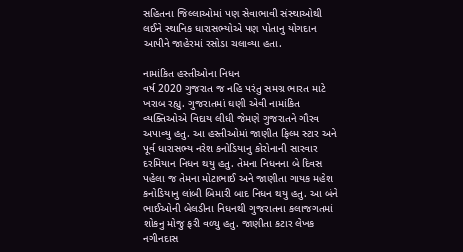સહિતના જિલ્લાઓમાં પણ સેવાભાવી સંસ્થાઓથી લઈને સ્થાનિક ધારાસભ્યોએ પણ પોતાનુ યોગદાન આપીને જાહેરમાં રસોડા ચલાવ્યા હતા.

નામાંકિત હસ્તીઓના નિધન
વર્ષ 2020 ગુજરાત જ નહિ પરંતુ સમગ્ર ભારત માટે ખરાબ રહ્યુ. ગુજરાતમાં ઘણી એવી નામાંકિત વ્યક્તિઓએ વિદાય લીધી જેમણે ગુજરાતને ગૌરવ અપાવ્યુ હતુ. આ હસ્તીઓમાં જાણીત ફિલ્મ સ્ટાર અને પૂર્વ ધારાસભ્ય નરેશ કનોડિયાનુ કોરોનાની સારવાર દરમિયાન નિધન થયુ હતુ. તેમના નિધનના બે દિવસ પહેલા જ તેમના મોટાભાઈ અને જાણીતા ગાયક મહેશ કનોડિયાનુ લાંબી બિમારી બાદ નિધન થયુ હતુ. આ બંને ભાઈઓની બેલડીના નિધનથી ગુજરાતના કલાજગતમાં શોકનુ મોજુ ફરી વળ્યુ હતુ. જાણીતા કટાર લેખક નગીનદાસ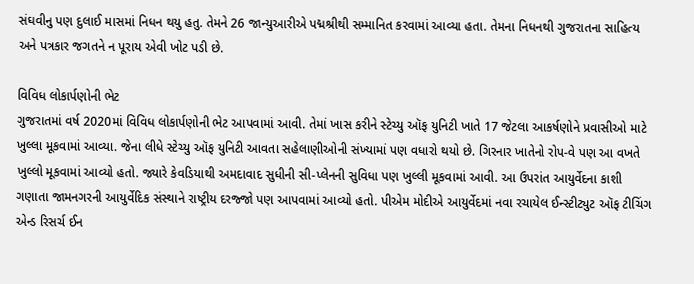સંઘવીનુ પણ દુલાઈ માસમાં નિધન થયુ હતુ. તેમને 26 જાન્યુઆરીએ પદ્મશ્રીથી સમ્માનિત કરવામાં આવ્યા હતા. તેમના નિધનથી ગુજરાતના સાહિત્ય અને પત્રકાર જગતને ન પૂરાય એવી ખોટ પડી છે.

વિવિધ લોકાર્પણોની ભેટ
ગુજરાતમાં વર્ષ 2020માં વિવિધ લોકાર્પણોની ભેટ આપવામાં આવી. તેમાં ખાસ કરીને સ્ટેચ્યુ ઑફ યુનિટી ખાતે 17 જેટલા આકર્ષણોને પ્રવાસીઓ માટે ખુલ્લા મૂકવામાં આવ્યા. જેના લીધે સ્ટેચ્યુ ઑફ યુનિટી આવતા સહેલાણીઓની સંખ્યામાં પણ વધારો થયો છે. ગિરનાર ખાતેનો રોપ-વે પણ આ વખતે ખુલ્લો મૂકવામાં આવ્યો હતો. જ્યારે કેવડિયાથી અમદાવાદ સુધીની સી-પ્લેનની સુવિધા પણ ખુલ્લી મૂકવામાં આવી. આ ઉપરાંત આયુર્વેદના કાશી ગણાતા જામનગરની આયુર્વેદિક સંસ્થાને રાષ્ટ્રીય દરજ્જો પણ આપવામાં આવ્યો હતો. પીએમ મોદીએ આયુર્વેદમાં નવા રચાયેલ ઈન્સ્ટીટ્યુટ ઑફ ટીચિંગ એન્ડ રિસર્ચ ઈન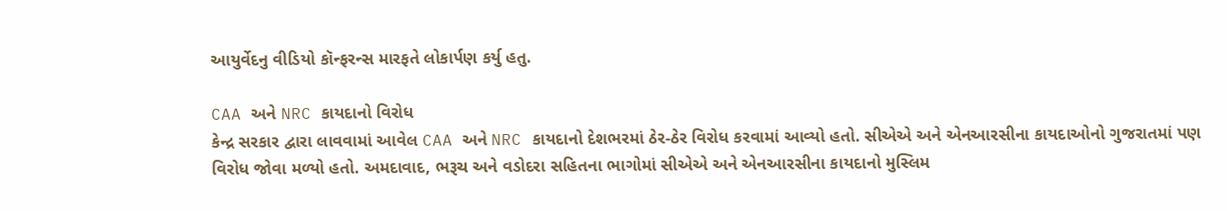આયુર્વેદનુ વીડિયો કૉન્ફરન્સ મારફતે લોકાર્પણ કર્યુ હતુ.

CAA અને NRC કાયદાનો વિરોધ
કેન્દ્ર સરકાર દ્વારા લાવવામાં આવેલ CAA અને NRC કાયદાનો દેશભરમાં ઠેર-ઠેર વિરોધ કરવામાં આવ્યો હતો. સીએએ અને એનઆરસીના કાયદાઓનો ગુજરાતમાં પણ વિરોધ જોવા મળ્યો હતો. અમદાવાદ, ભરૂચ અને વડોદરા સહિતના ભાગોમાં સીએએ અને એનઆરસીના કાયદાનો મુસ્લિમ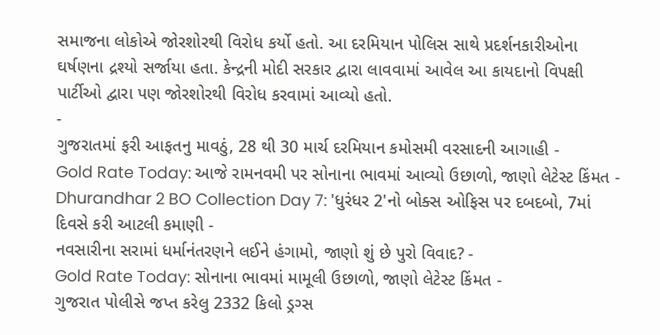સમાજના લોકોએ જોરશોરથી વિરોધ કર્યો હતો. આ દરમિયાન પોલિસ સાથે પ્રદર્શનકારીઓના ઘર્ષણના દ્રશ્યો સર્જાયા હતા. કેન્દ્રની મોદી સરકાર દ્વારા લાવવામાં આવેલ આ કાયદાનો વિપક્ષી પાર્ટીઓ દ્વારા પણ જોરશોરથી વિરોધ કરવામાં આવ્યો હતો.
-
ગુજરાતમાં ફરી આફતનુ માવઠું, 28 થી 30 માર્ચ દરમિયાન કમોસમી વરસાદની આગાહી -
Gold Rate Today: આજે રામનવમી પર સોનાના ભાવમાં આવ્યો ઉછાળો, જાણો લેટેસ્ટ કિંમત -
Dhurandhar 2 BO Collection Day 7: 'ધુરંધર 2'નો બોક્સ ઓફિસ પર દબદબો, 7માં દિવસે કરી આટલી કમાણી -
નવસારીના સરામાં ધર્માનંતરણને લઈને હંગામો, જાણો શું છે પુરો વિવાદ? -
Gold Rate Today: સોનાના ભાવમાં મામૂલી ઉછાળો, જાણો લેટેસ્ટ કિંમત -
ગુજરાત પોલીસે જપ્ત કરેલુ 2332 કિલો ડ્રગ્સ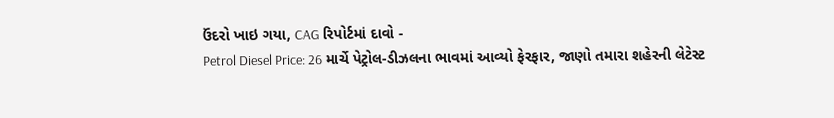ઉંદરો ખાઇ ગયા, CAG રિપોર્ટમાં દાવો -
Petrol Diesel Price: 26 માર્ચે પેટ્રોલ-ડીઝલના ભાવમાં આવ્યો ફેરફાર, જાણો તમારા શહેરની લેટેસ્ટ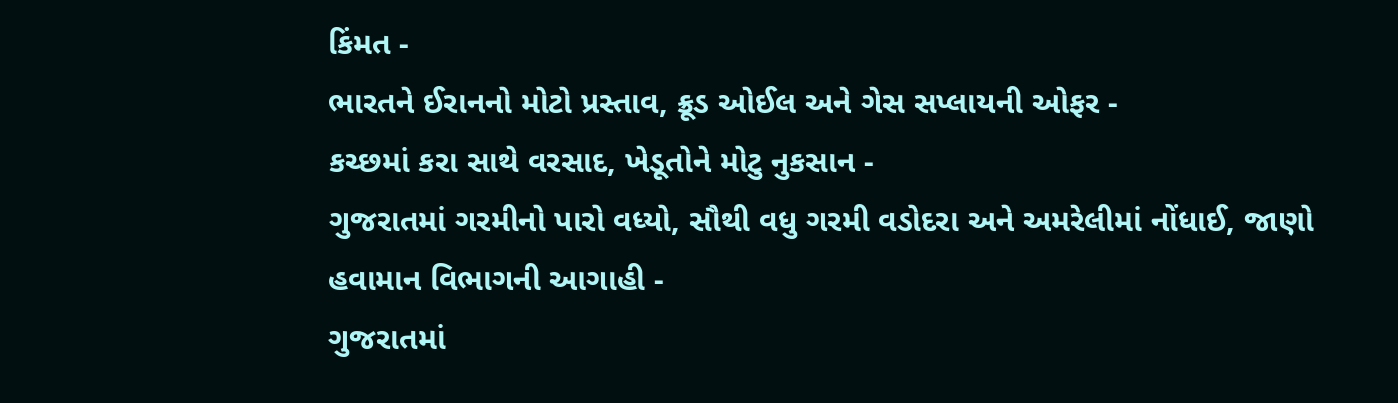કિંમત -
ભારતને ઈરાનનો મોટો પ્રસ્તાવ, ક્રૂડ ઓઈલ અને ગેસ સપ્લાયની ઓફર -
કચ્છમાં કરા સાથે વરસાદ, ખેડૂતોને મોટુ નુકસાન -
ગુજરાતમાં ગરમીનો પારો વધ્યો, સૌથી વધુ ગરમી વડોદરા અને અમરેલીમાં નોંધાઈ, જાણો હવામાન વિભાગની આગાહી -
ગુજરાતમાં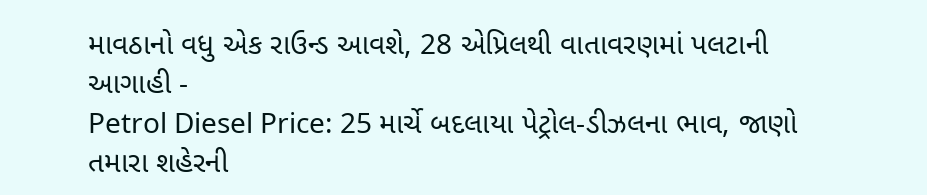માવઠાનો વધુ એક રાઉન્ડ આવશે, 28 એપ્રિલથી વાતાવરણમાં પલટાની આગાહી -
Petrol Diesel Price: 25 માર્ચે બદલાયા પેટ્રોલ-ડીઝલના ભાવ, જાણો તમારા શહેરની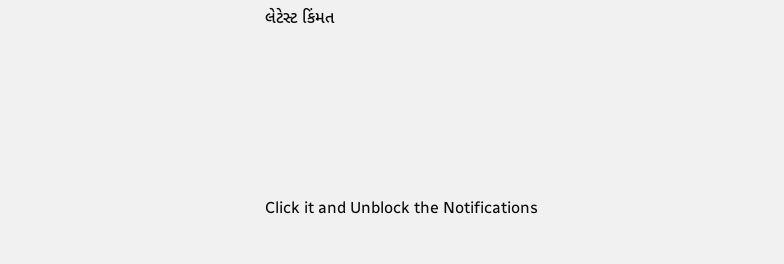લેટેસ્ટ કિંમત









Click it and Unblock the Notifications